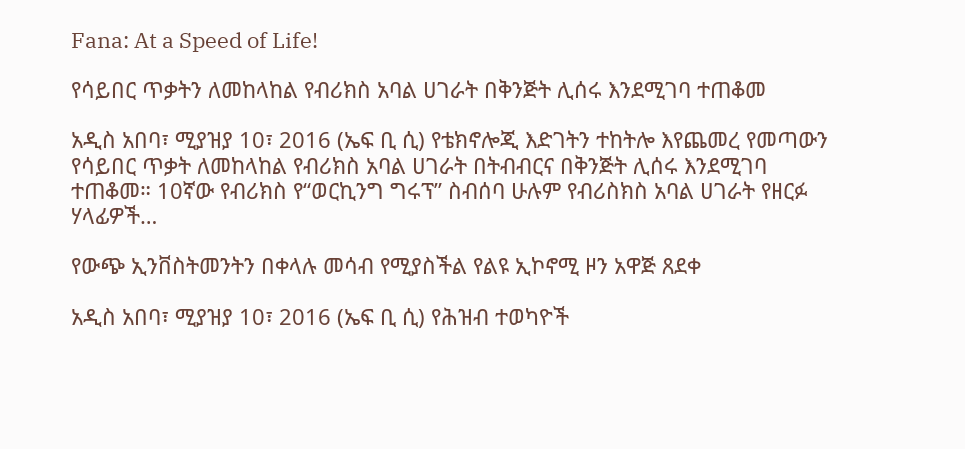Fana: At a Speed of Life!

የሳይበር ጥቃትን ለመከላከል የብሪክስ አባል ሀገራት በቅንጅት ሊሰሩ እንደሚገባ ተጠቆመ

አዲስ አበባ፣ ሚያዝያ 10፣ 2016 (ኤፍ ቢ ሲ) የቴክኖሎጂ እድገትን ተከትሎ እየጨመረ የመጣውን የሳይበር ጥቃት ለመከላከል የብሪክስ አባል ሀገራት በትብብርና በቅንጅት ሊሰሩ እንደሚገባ ተጠቆመ። 10ኛው የብሪክስ የ“ወርኪንግ ግሩፕ” ስብሰባ ሁሉም የብሪስክስ አባል ሀገራት የዘርፉ ሃላፊዎች…

የውጭ ኢንቨስትመንትን በቀላሉ መሳብ የሚያስችል የልዩ ኢኮኖሚ ዞን አዋጅ ጸደቀ

አዲስ አበባ፣ ሚያዝያ 10፣ 2016 (ኤፍ ቢ ሲ) የሕዝብ ተወካዮች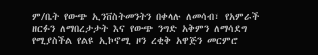ም/ቤት የውጭ ኢንቨስትመንትን በቀላሉ ለመሳብ፣ የአምራች ዘርፉን ለማበረታታት እና የውጭ ንግድ አቅምን ለማሳደግ የሚያስችል የልዩ ኢኮኖሚ ዞን ረቂቅ አዋጅን መርምሮ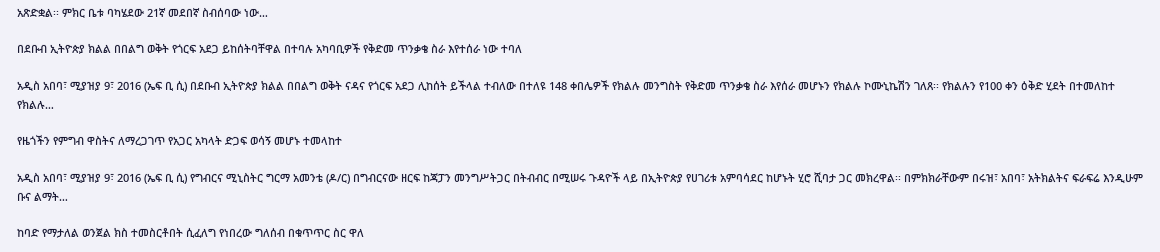አጽድቋል፡፡ ምክር ቤቱ ባካሄደው 21ኛ መደበኛ ስብሰባው ነው…

በደቡብ ኢትዮጵያ ክልል በበልግ ወቅት የጎርፍ አደጋ ይከሰትባቸዋል በተባሉ አካባቢዎች የቅድመ ጥንቃቄ ስራ እየተሰራ ነው ተባለ

አዲስ አበባ፣ ሚያዝያ 9፣ 2016 (ኤፍ ቢ ሲ) በደቡብ ኢትዮጵያ ክልል በበልግ ወቅት ናዳና የጎርፍ አደጋ ሊከሰት ይችላል ተብለው በተለዩ 148 ቀበሌዎች የክልሉ መንግስት የቅድመ ጥንቃቄ ስራ እየሰራ መሆኑን የክልሉ ኮሙኒኬሽን ገለጸ፡፡ የክልሉን የ100 ቀን ዕቅድ ሂደት በተመለከተ የክልሉ…

የዜጎችን የምግብ ዋስትና ለማረጋገጥ የአጋር አካላት ድጋፍ ወሳኝ መሆኑ ተመላከተ

አዲስ አበባ፣ ሚያዝያ 9፣ 2016 (ኤፍ ቢ ሲ) የግብርና ሚኒስትር ግርማ አመንቴ (ዶ/ር) በግብርናው ዘርፍ ከጃፓን መንግሥትጋር በትብብር በሚሠሩ ጉዳዮች ላይ በኢትዮጵያ የሀገሪቱ አምባሳደር ከሆኑት ሂሮ ሺባታ ጋር መክረዋል፡፡ በምክክራቸውም በሩዝ፣ አበባ፣ አትክልትና ፍራፍሬ እንዲሁም ቡና ልማት…

ከባድ የማታለል ወንጀል ክስ ተመስርቶበት ሲፈለግ የነበረው ግለሰብ በቁጥጥር ስር ዋለ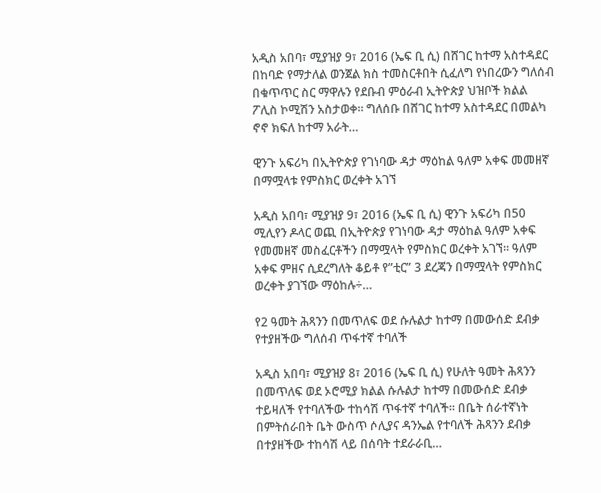አዲስ አበባ፣ ሚያዝያ 9፣ 2016 (ኤፍ ቢ ሲ) በሸገር ከተማ አስተዳደር በከባድ የማታለል ወንጀል ክስ ተመስርቶበት ሲፈለግ የነበረውን ግለሰብ በቁጥጥር ስር ማዋሉን የደቡብ ምዕራብ ኢትዮጵያ ህዝቦች ክልል ፖሊስ ኮሚሽን አስታወቀ፡፡ ግለሰቡ በሸገር ከተማ አስተዳደር በመልካ ኖኖ ክፍለ ከተማ አራት…

ዊንጉ አፍሪካ በኢትዮጵያ የገነባው ዳታ ማዕከል ዓለም አቀፍ መመዘኛ በማሟላቱ የምስክር ወረቀት አገኘ

አዲስ አበባ፣ ሚያዝያ 9፣ 2016 (ኤፍ ቢ ሲ) ዊንጉ አፍሪካ በ50 ሚሊየን ዶላር ወጪ በኢትዮጵያ የገነባው ዳታ ማዕከል ዓለም አቀፍ የመመዘኛ መስፈርቶችን በማሟላት የምስክር ወረቀት አገኘ። ዓለም አቀፍ ምዘና ሲደረግለት ቆይቶ የ”ቲር” 3 ደረጃን በማሟላት የምስክር ወረቀት ያገኘው ማዕከሉ÷…

የ2 ዓመት ሕጻንን በመጥለፍ ወደ ሱሉልታ ከተማ በመውሰድ ደብቃ የተያዘችው ግለሰብ ጥፋተኛ ተባለች

አዲስ አበባ፣ ሚያዝያ 8፣ 2016 (ኤፍ ቢ ሲ) የሁለት ዓመት ሕጻንን በመጥለፍ ወደ ኦሮሚያ ክልል ሱሉልታ ከተማ በመውሰድ ደብቃ ተይዛለች የተባለችው ተከሳሽ ጥፋተኛ ተባለች። በቤት ሰራተኛነት በምትሰራበት ቤት ውስጥ ሶሊያና ዳንኤል የተባለች ሕጻንን ደብቃ በተያዘችው ተከሳሽ ላይ በሰባት ተደራራቢ…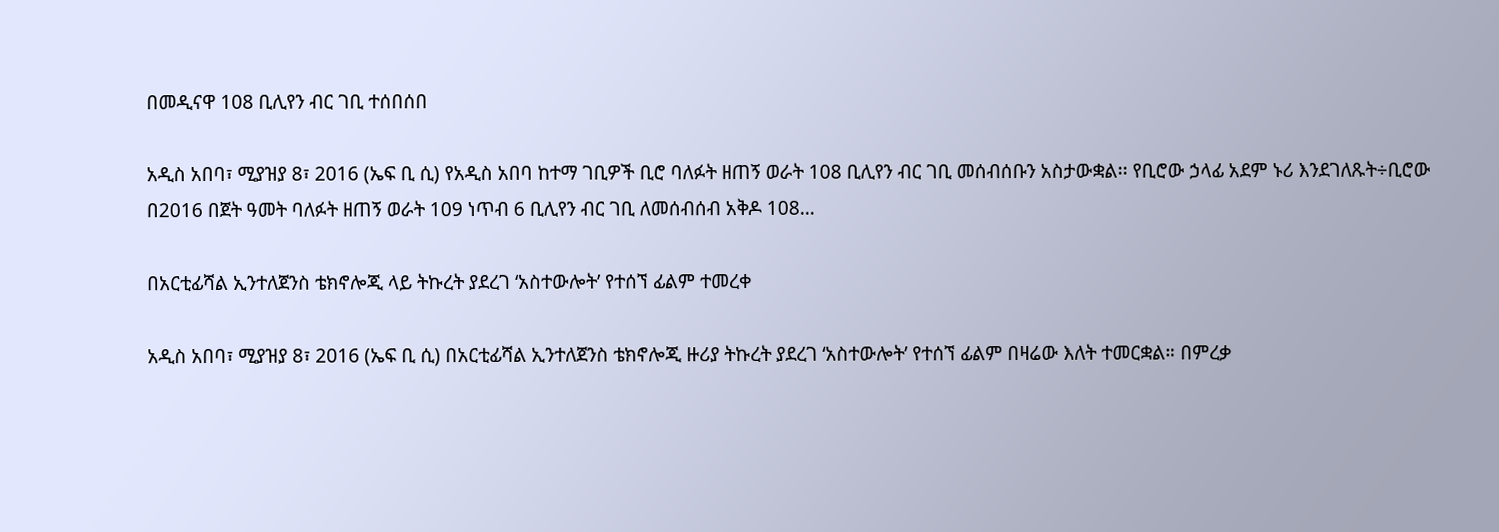በመዲናዋ 108 ቢሊየን ብር ገቢ ተሰበሰበ

አዲስ አበባ፣ ሚያዝያ 8፣ 2016 (ኤፍ ቢ ሲ) የአዲስ አበባ ከተማ ገቢዎች ቢሮ ባለፉት ዘጠኝ ወራት 108 ቢሊየን ብር ገቢ መሰብሰቡን አስታውቋል፡፡ የቢሮው ኃላፊ አደም ኑሪ እንደገለጹት÷ቢሮው በ2016 በጀት ዓመት ባለፉት ዘጠኝ ወራት 109 ነጥብ 6 ቢሊየን ብር ገቢ ለመሰብሰብ አቅዶ 108…

በአርቲፊሻል ኢንተለጀንስ ቴክኖሎጂ ላይ ትኩረት ያደረገ ‘አስተውሎት’ የተሰኘ ፊልም ተመረቀ

አዲስ አበባ፣ ሚያዝያ 8፣ 2016 (ኤፍ ቢ ሲ) በአርቲፊሻል ኢንተለጀንስ ቴክኖሎጂ ዙሪያ ትኩረት ያደረገ ‘አስተውሎት’ የተሰኘ ፊልም በዛሬው እለት ተመርቋል። በምረቃ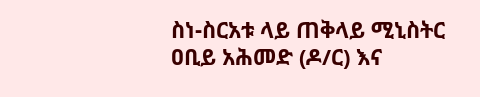ስነ-ስርአቱ ላይ ጠቅላይ ሚኒስትር ዐቢይ አሕመድ (ዶ/ር) እና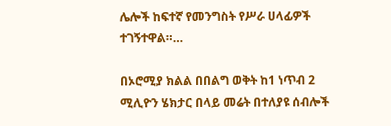ሌሎች ከፍተኛ የመንግስት የሥራ ሀላፊዎች ተገኝተዋል።…

በኦሮሚያ ክልል በበልግ ወቅት ከ1 ነጥብ 2 ሚሊዮን ሄክታር በላይ መሬት በተለያዩ ሰብሎች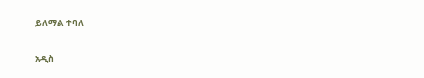ይለማል ተባለ

አዲስ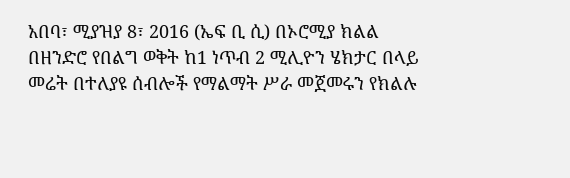አበባ፣ ሚያዝያ 8፣ 2016 (ኤፍ ቢ ሲ) በኦሮሚያ ክልል በዘንድሮ የበልግ ወቅት ከ1 ነጥብ 2 ሚሊዮን ሄክታር በላይ መሬት በተለያዩ ሰብሎች የማልማት ሥራ መጀመሩን የክልሉ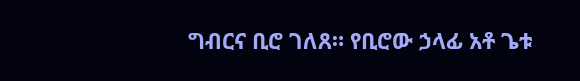ግብርና ቢሮ ገለጸ። የቢሮው ኃላፊ አቶ ጌቱ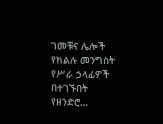ገመቹና ሌሎች የክልሉ መንግስት የሥራ ኃላፊዎች በተገኙበት የዘንድሮ…